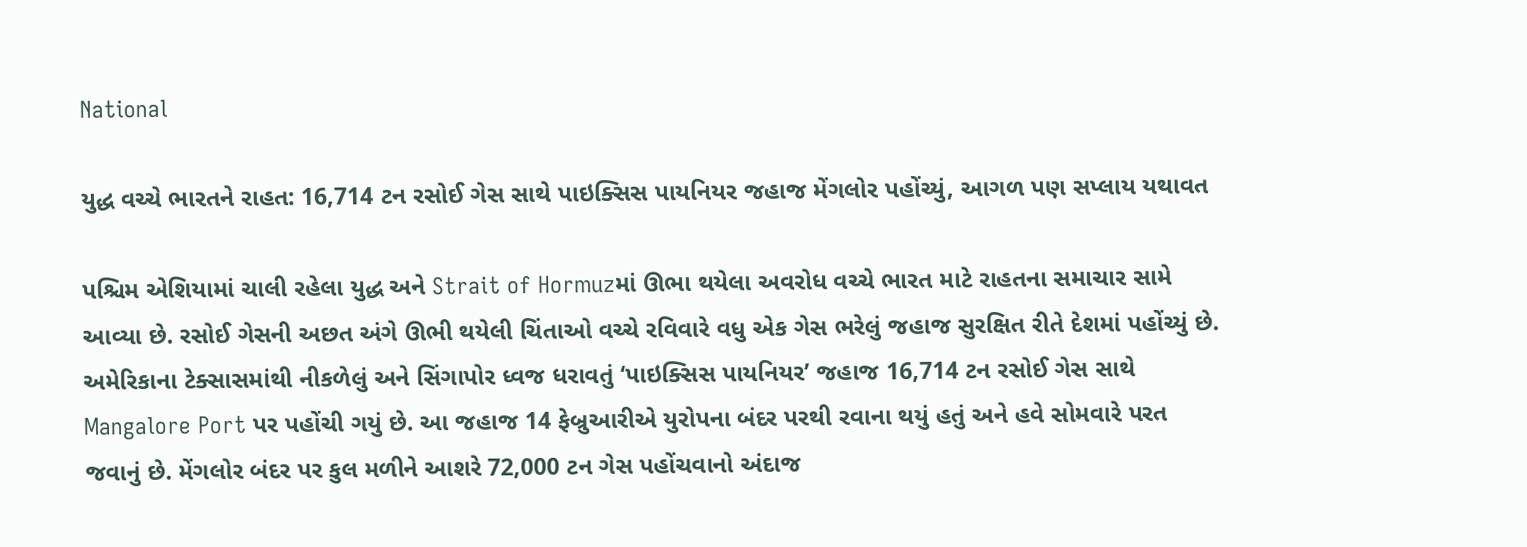National

યુદ્ધ વચ્ચે ભારતને રાહત: 16,714 ટન રસોઈ ગેસ સાથે પાઇક્સિસ પાયનિયર જહાજ મેંગલોર પહોંચ્યું, આગળ પણ સપ્લાય યથાવત

પશ્ચિમ એશિયામાં ચાલી રહેલા યુદ્ધ અને Strait of Hormuzમાં ઊભા થયેલા અવરોધ વચ્ચે ભારત માટે રાહતના સમાચાર સામે આવ્યા છે. રસોઈ ગેસની અછત અંગે ઊભી થયેલી ચિંતાઓ વચ્ચે રવિવારે વધુ એક ગેસ ભરેલું જહાજ સુરક્ષિત રીતે દેશમાં પહોંચ્યું છે. અમેરિકાના ટેક્સાસમાંથી નીકળેલું અને સિંગાપોર ધ્વજ ધરાવતું ‘પાઇક્સિસ પાયનિયર’ જહાજ 16,714 ટન રસોઈ ગેસ સાથે Mangalore Port પર પહોંચી ગયું છે. આ જહાજ 14 ફેબ્રુઆરીએ યુરોપના બંદર પરથી રવાના થયું હતું અને હવે સોમવારે પરત જવાનું છે. મેંગલોર બંદર પર કુલ મળીને આશરે 72,000 ટન ગેસ પહોંચવાનો અંદાજ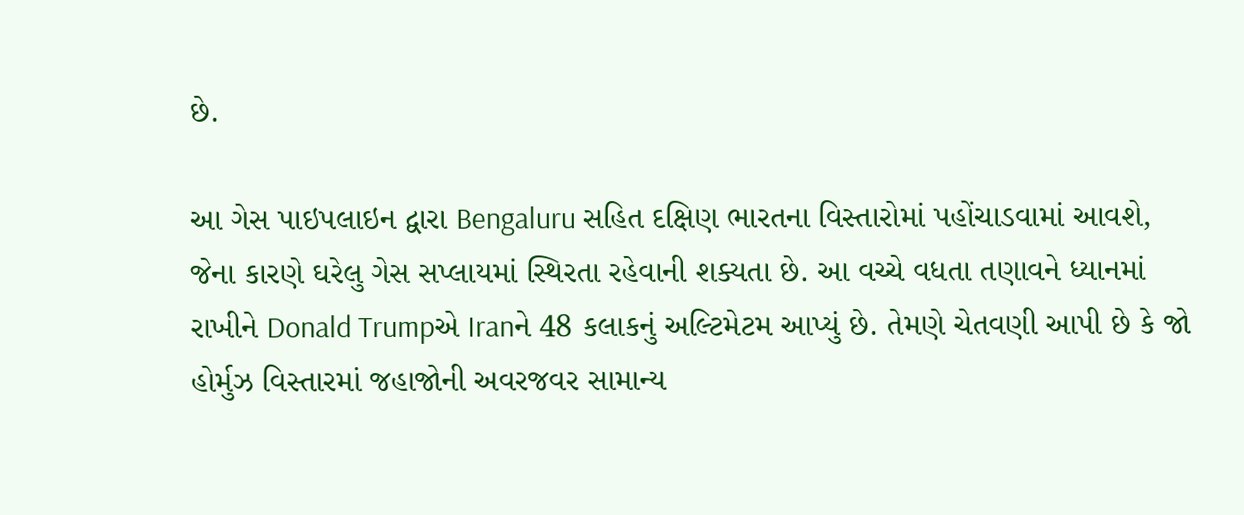છે.

આ ગેસ પાઇપલાઇન દ્વારા Bengaluru સહિત દક્ષિણ ભારતના વિસ્તારોમાં પહોંચાડવામાં આવશે, જેના કારણે ઘરેલુ ગેસ સપ્લાયમાં સ્થિરતા રહેવાની શક્યતા છે. આ વચ્ચે વધતા તણાવને ધ્યાનમાં રાખીને Donald Trumpએ Iranને 48 કલાકનું અલ્ટિમેટમ આપ્યું છે. તેમણે ચેતવણી આપી છે કે જો હોર્મુઝ વિસ્તારમાં જહાજોની અવરજવર સામાન્ય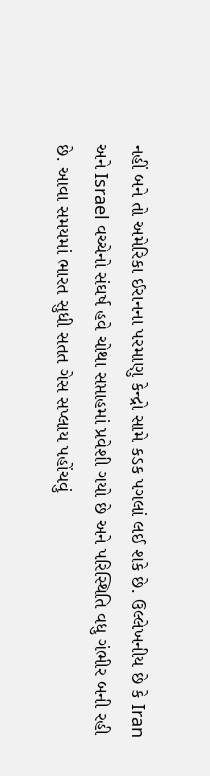નહીં બને તો અમેરિકા ઈરાનના પરમાણુ કેન્દ્રો સામે કડક પગલાં લઈ શકે છે. ઉલ્લેખનીય છે કે Iran અને Israel વચ્ચેનો સંઘર્ષ હવે ચોથા સપ્તાહમાં પ્રવેશી ગયો છે અને પરિસ્થિતિ વધુ ગંભીર બની રહી છે. આવા સમયમાં ભારત સુધી સતત ગેસ સપ્લાય પહોંચવું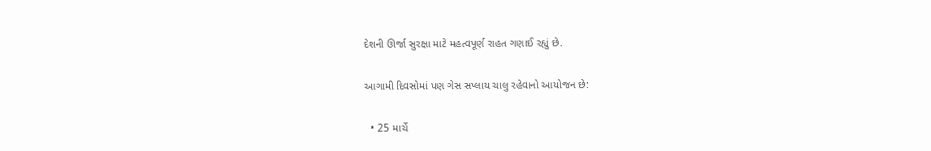દેશની ઊર્જા સુરક્ષા માટે મહત્વપૂર્ણ રાહત ગણાઈ રહ્યું છે.

આગામી દિવસોમાં પણ ગેસ સપ્લાય ચાલુ રહેવાનો આયોજન છે:

  • 25 માર્ચે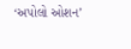‘અપોલો ઓશન’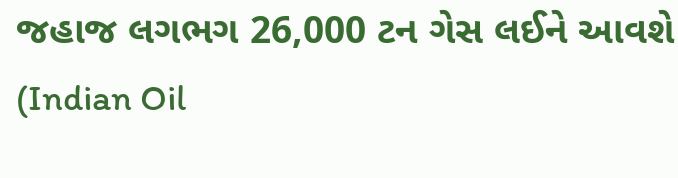જહાજ લગભગ 26,000 ટન ગેસ લઈને આવશે (Indian Oil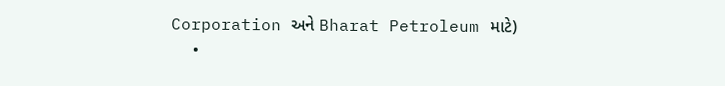Corporation અને Bharat Petroleum માટે)
  •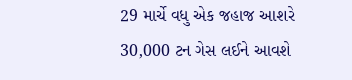29 માર્ચે વધુ એક જહાજ આશરે 30,000 ટન ગેસ લઈને આવશે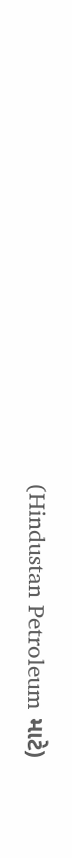(Hindustan Petroleum માટે)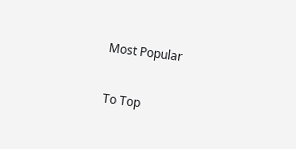Most Popular

To Top